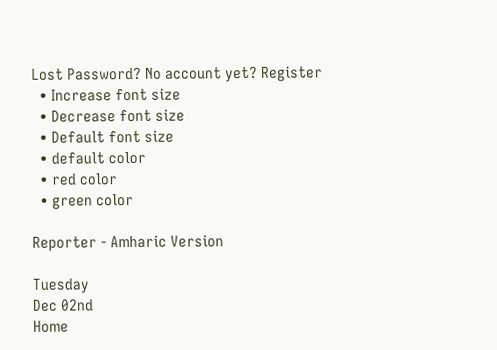Lost Password? No account yet? Register
  • Increase font size
  • Decrease font size
  • Default font size
  • default color
  • red color
  • green color

Reporter - Amharic Version

Tuesday
Dec 02nd
Home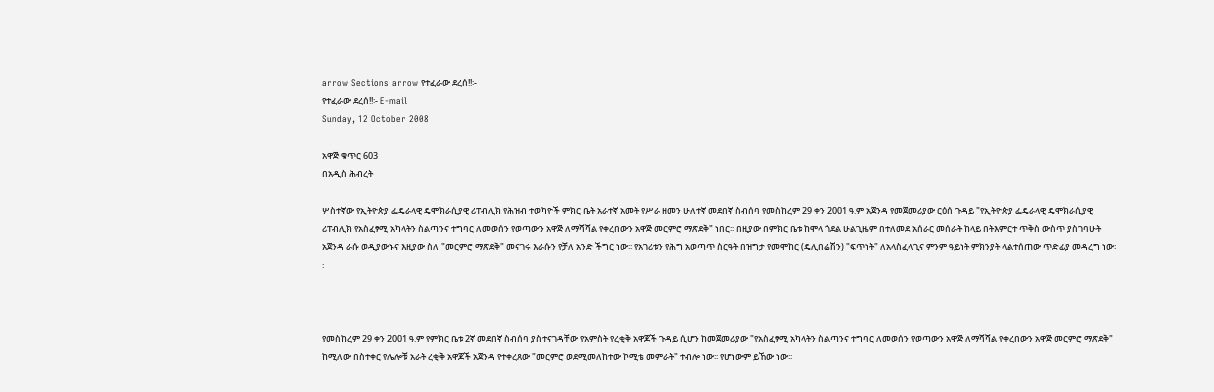arrow Sections arrow የተፈራው ደረሰ!!፡-
የተፈራው ደረሰ!!፡- E-mail
Sunday, 12 October 2008

አዋጅ ቁጥር 603
በአዲስ ሕብረት

ሦስተኛው የኢትዮጵያ ፌዴራላዊ ዴሞክራሲያዊ ሪፐብሊክ የሕዝብ ተወካዮች ምክር ቤት አራተኛ አመት የሥራ ዘመን ሁለተኛ መደበኛ ስብሰባ የመስከረም 29 ቀን 2001 ዓ.ም አጀንዳ የመጀመሪያው ርዕሰ ጉዳይ "የኢትዮጵያ ፌዴራላዊ ዴሞክራሲያዊ ሪፐብሊክ የአስፈፃሚ አካላትን ስልጣንና ተግባር ለመወሰን የወጣውን አዋጅ ለማሻሻል የቀረበውን አዋጅ መርምሮ ማጽደቅ" ነበር፡፡ በዚያው በምክር ቤቱ ከሞላ ጎደል ሁልጊዜም በተለመደ አሰራር መሰራት ከላይ በትእምርተ ጥቅስ ውስጥ ያስገባሁት አጀንዳ ራሱ ወዲያውኑና እዚያው ስለ "መርምሮ ማጽደቅ" መናገሩ እራሱን የቻለ አንድ ችግር ነው፡፡ የአገሪቱን የሕግ አወጣጥ ስርዓት በዝግታ የመሞከር (ዴሊበሬሽን) "ፍጥነት" ለአላስፈላጊና ምንም ዓይነት ምክንያት ላልተሰጠው ጥድፊያ መዳረግ ነው፡፡



የመስከረም 29 ቀን 2001 ዓ.ም የምክር ቤቱ 2ኛ መደበኛ ስብሰባ ያስተናገዳቸው የአምስት የረቂቅ አዋጆች ጉዳይ ሲሆን ከመጀመሪያው "የአስፈፃሚ አካላትን ስልጣንና ተግባር ለመወሰን የወጣውን አዋጅ ለማሻሻል የቀረበውን አዋጅ መርምሮ ማጽደቅ" ከሚለው በስተቀር የሌሎቹ አራት ረቂቅ አዋጆች አጀንዳ የተቀረጸው "መርምሮ ወደሚመለከተው ኮሚቴ መምራት" ተብሎ ነው፡፡ የሆነውም ይኸው ነው፡፡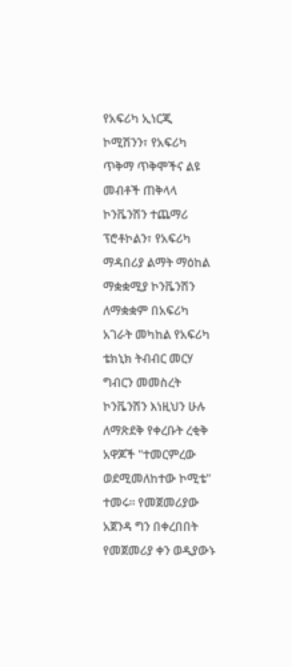የአፍሪካ ኢነርጂ ኮሚሽንን፣ የአፍሪካ ጥቅማ ጥቅሞችና ልዩ መብቶች ጠቅላላ ኮንቬንሽን ተጨማሪ ፕሮቶኮልን፣ የአፍሪካ ማዳበሪያ ልማት ማዕከል ማቋቋሚያ ኮንቬንሽን ለማቋቋም በአፍሪካ አገራት መካከል የአፍሪካ ቴክኒክ ትብብር መርሃ ግብርን መመስረት ኮንቬንሽን እነዚህን ሁሉ ለማጽደቅ የቀረቡት ረቂቅ አዋጆች "ተመርምረው ወደሚመለከተው ኮሚቴ" ተመሩ፡፡ የመጀመሪያው አጀንዳ ግን በቀረበበት የመጀመሪያ ቀን ወዲያውኑ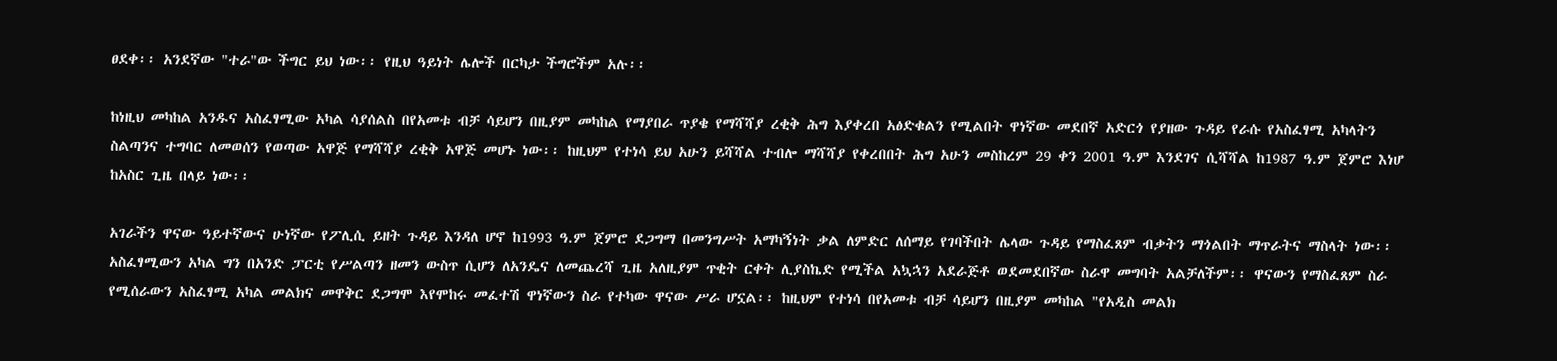ፀደቀ፡፡ አንደኛው "ተራ"ው ችግር ይህ ነው፡፡ የዚህ ዓይነት ሌሎች በርካታ ችግሮችም አሉ፡፡

ከነዚህ መካከል አንዱና አስፈፃሚው አካል ሳያሰልስ በየአመቱ ብቻ ሳይሆን በዚያም መካከል የማያበራ ጥያቄ የማሻሻያ ረቂቅ ሕግ እያቀረበ አፅድቁልን የሚልበት ዋነኛው መደበኛ አድርጎ የያዘው ጉዳይ የራሱ የአስፈፃሚ አካላትን ስልጣንና ተግባር ለመወሰን የወጣው አዋጅ የማሻሻያ ረቂቅ አዋጅ መሆኑ ነው፡፡ ከዚህም የተነሳ ይህ አሁን ይሻሻል ተብሎ ማሻሻያ የቀረበበት ሕግ አሁን መስከረም 29 ቀን 2001 ዓ.ም እንደገና ሲሻሻል ከ1987 ዓ.ም ጀምሮ እነሆ ከአስር ጊዜ በላይ ነው፡፡

አገራችን ዋናው ዓይተኛውና ሁነኛው የፖሊሲ ይዘት ጉዳይ እንዳለ ሆኖ ከ1993 ዓ.ም ጀምሮ ደጋግማ በመንግሥት አማካኝነት ቃል ለምድር ለሰማይ የገባችበት ሌላው ጉዳይ የማስፈጸም ብቃትን ማጎልበት ማጥራትና ማስላት ነው፡፡ አስፈፃሚውን አካል ግን በአንድ ፓርቲ የሥልጣን ዘመን ውስጥ ሲሆን ለአንዴና ለመጨረሻ ጊዜ አለዚያም ጥቂት ርቀት ሊያስኬድ የሚችል አኳኋን አደራጅቶ ወደመደበኛው ስራዋ መግባት አልቻለችም፡፡ ዋናውን የማስፈጸም ስራ የሚሰራውን አስፈፃሚ አካል መልክና መዋቅር ደጋግሞ እየሞከሩ መፈተሽ ዋነኛውን ስራ የተካው ዋናው ሥራ ሆኗል፡፡ ከዚህም የተነሳ በየአመቱ ብቻ ሳይሆን በዚያም መካከል "የአዲስ መልክ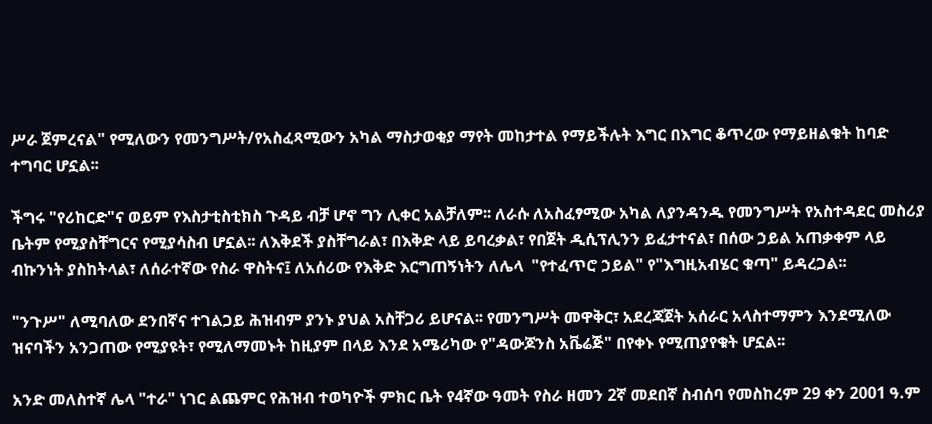ሥራ ጀምረናል" የሚለውን የመንግሥት/የአስፈጻሚውን አካል ማስታወቂያ ማየት መከታተል የማይችሉት እግር በእግር ቆጥረው የማይዘልቁት ከባድ ተግባር ሆኗል፡፡

ችግሩ "የሪከርድ"ና ወይም የእስታቲስቲክስ ጉዳይ ብቻ ሆኖ ግን ሊቀር አልቻለም፡፡ ለራሱ ለአስፈፃሚው አካል ለያንዳንዱ የመንግሥት የአስተዳደር መስሪያ ቤትም የሚያስቸግርና የሚያሳስብ ሆኗል፡፡ ለእቅደች ያስቸግራል፣ በእቅድ ላይ ይባረቃል፣ የበጀት ዲሲፕሊንን ይፈታተናል፣ በሰው ኃይል አጠቃቀም ላይ ብኩንነት ያስከትላል፣ ለሰራተኛው የስራ ዋስትና፤ ለአሰሪው የእቅድ እርግጠኝነትን ለሌላ  "የተፈጥሮ ኃይል" የ"እግዚአብሄር ቁጣ" ይዳረጋል፡፡

"ንጉሥ" ለሚባለው ደንበኛና ተገልጋይ ሕዝብም ያንኑ ያህል አስቸጋሪ ይሆናል፡፡ የመንግሥት መዋቅር፣ አደረጃጀት አሰራር አላስተማምን እንደሚለው ዝናባችን አንጋጠው የሚያዩት፣ የሚለማመኑት ከዚያም በላይ እንደ አሜሪካው የ"ዳውጆንስ አቬሬጅ" በየቀኑ የሚጠያየቁት ሆኗል፡፡

አንድ መለስተኛ ሌላ "ተራ" ነገር ልጨምር የሕዝብ ተወካዮች ምክር ቤት የ4ኛው ዓመት የስራ ዘመን 2ኛ መደበኛ ስብሰባ የመስከረም 29 ቀን 2001 ዓ.ም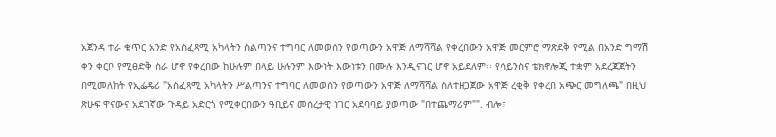አጀንዳ ተራ ቁጥር አንድ የአስፈጻሚ አካላትን ስልጣንና ተግባር ለመወሰን የወጣውን አዋጅ ለማሻሻል የቀረበውን አዋጅ መርምሮ ማጽደቅ የሚል በአንድ ግማሽ ቀን ቀርቦ የሚፀድቅ ስራ ሆኖ የቀረበው ከሁሉም በላይ ሁሉንም እውነት እውነቱን በሙሉ እንዲናገር ሆኖ አይደለም፡፡ የሳይንስና ቴክኖሎጂ ተቋም አደረጃጀትን በሚመለከት የኢፌዴሪ "አስፈጻሚ አካላትን ሥልጣንና ተግባር ለመወሰን የወጣውን አዋጅ ለማሻሻል ስለተዘጋጀው አዋጅ ረቂቅ የቀረበ አጭር መግለጫ" በዚህ ጽሁፍ ዋናውና አደገኛው ጉዳይ አድርጎ የሚቀርበውን ዓቢይና መሰረታዊ ነገር አደባባይ ያወጣው "በተጨማሪም"". ብሎ፣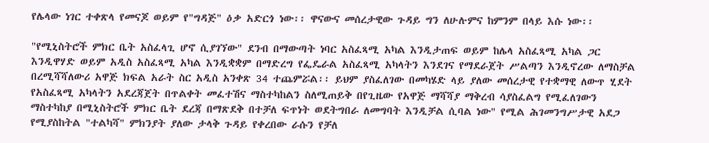የሌላው ነገር ተቀጽላ የመናጆ ወይም የ"ግዳጅ" ዕቃ አድርጎ ነው፡፡ ዋናውና መሰረታዊው ጉዳይ ግን ለሁሉምና ከምንም በላይ እሱ ነው፡፡

"የሚኒስትሮች ምክር ቤት አስፈላጊ ሆኖ ሲያገኘው" ደንብ በማውጣት ነባር አስፈጻሚ አካል እንዲታጠፍ ወይም ከሌላ አስፈጻሚ አካል ጋር እንዲዋሃድ ወይም አዲስ አስፈጻሚ አካል እንዲቋቋም በማድረግ የፌዴራል አስፈጻሚ አካላትን እንደገና የማደራጀት ሥልጣን እንዲኖረው ለማስቻል በረሚሻሻለውሪ አዋጅ ክፍል አራት ስር አዲስ አንቀጽ 34 ተጨምሯል፡፡ ይህም ያስፈለገው በመካሄድ ላይ ያለው መሰረታዊ የተቋማዊ ለውጥ ሂደት የአስፈጻሚ አካላትን አደረጃጀት በጥልቀት መፈተሽና ማስተካከልን ስለሚጠይቅ በየጊዜው የአዋጅ ማሻሻያ ማቅረብ ሳያስፈልግ የሚፈለገውን ማስተካከያ በሚኒስትሮች ምክር ቤት ደረጃ በማጽደቅ በተቻለ ፍጥነት ወደትግበራ ለመግባት እንዲቻል ሲባል ነው" የሚል ሕገመንግሥታዊ አደጋ የሚያስከትል "ተልካሻ" ምክንያት ያለው ታላቅ ጉዳይ የቀረበው ራሱን የቻለ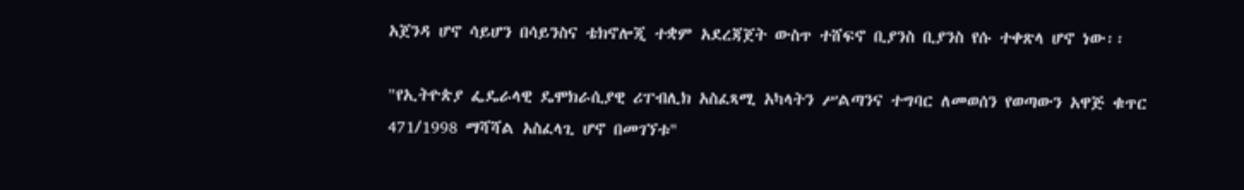አጀንዳ ሆኖ ሳይሆን በሳይንስና ቴክኖሎጂ ተቋም አደረጃጀት ውስጥ ተሸፍኖ ቢያንስ ቢያንስ የሱ ተቀጽላ ሆኖ ነው፡፡

"የኢትዮጵያ ፌዴራላዊ ዴሞክራሲያዊ ሪፐብሊክ አስፈጻሚ አካላትን ሥልጣንና ተግባር ለመወሰን የወጣውን አዋጅ ቁጥር 471/1998 ማሻሻል አስፈላጊ ሆኖ በመገኘቱ"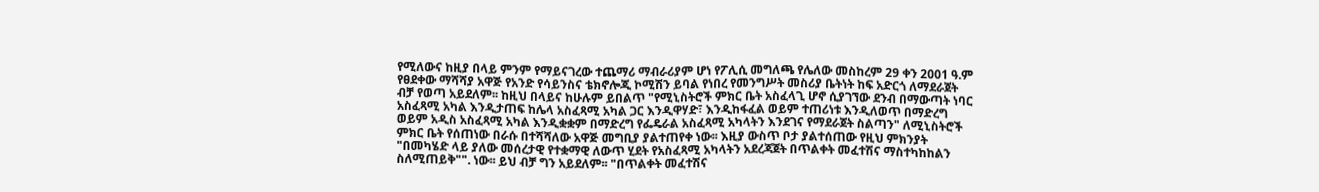የሚለውና ከዚያ በላይ ምንም የማይናገረው ተጨማሪ ማብራሪያም ሆነ የፖሊሲ መግለጫ የሌለው መስከረም 29 ቀን 2001 ዓ.ም የፀደቀው ማሻሻያ አዋጅ የአንድ የሳይንስና ቴክኖሎጂ ኮሚሽን ይባል የነበረ የመንግሥት መስሪያ ቤትነት ከፍ አድርጎ ለማደራጀት ብቻ የወጣ አይደለም፡፡ ከዚህ በላይና ከሁሉም ይበልጥ "የሚኒስትሮች ምክር ቤት አስፈላጊ ሆኖ ሲያገኘው ደንብ በማውጣት ነባር አስፈጻሚ አካል እንዲታጠፍ ከሌላ አስፈጻሚ አካል ጋር እንዲዋሃድ፣ እንዲከፋፈል ወይም ተጠሪነቱ እንዲለወጥ በማድረግ ወይም አዲስ አስፈጻሚ አካል እንዲቋቋም በማድረግ የፌዴራል አስፈጻሚ አካላትን እንደገና የማደራጀት ስልጣን" ለሚኒስትሮች ምክር ቤት የሰጠነው በራሱ በተሻሻለው አዋጅ መግቢያ ያልተጠየቀ ነው፡፡ እዚያ ውስጥ ቦታ ያልተሰጠው የዚህ ምክንያት "በመካሄድ ላይ ያለው መሰረታዊ የተቋማዊ ለውጥ ሂደት የአስፈጻሚ አካላትን አደረጃጀት በጥልቀት መፈተሽና ማስተካከከልን ስለሚጠይቅ"". ነው፡፡ ይህ ብቻ ግን አይደለም፡፡ "በጥልቀት መፈተሽና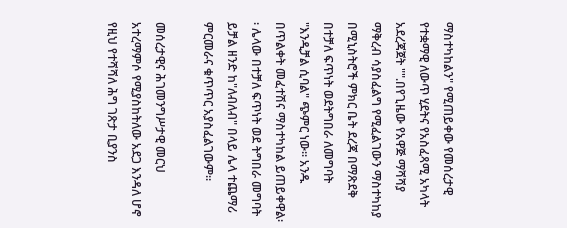ማስተካከልን" የሚጠይቀው የመሰረታዊ የተቋማዊ ለውጥ ሂደትና የአስፈጻሚ አካላት አደረጃጀት "".በየጊዜው የአዋጅ ማሻሻያ ማቅረብ ሳያስፈልግ የሚፈልገውን ማስተካከያ በሚኒስትሮች ምክር ቤት ደረጃ በማጽደቅ በተቻለ ፍጥነት ወደትግበራ ለመግባት "እንዲቻል ሲባል" ጭምር ነው፡፡ አንዱ በጥልቀት መፈተሽና ማስተካከል ይጠይቀዋል፡፡ ሌላው በተቻለ ፍጥነት ወደ ትግበራ መግባት ይቻል ዘንድ ከ"ለብለብ" በላይ ሌላ ተጨማሪ ምርመራና ቁጥጥር አያስፈልገውም፡፡

መሰረታዊና ሕገመንግሥታዊ መርህ አተረማምሶ የሚያስከትለው አደጋ እንዳለ ሆኖ የዚህ የተሻሻለ ሕግ ገጽታ ቢያንስ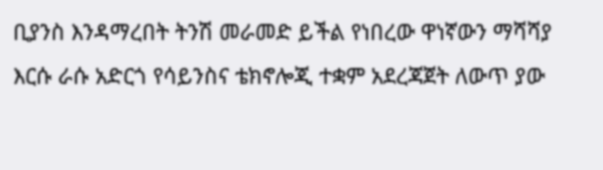ቢያንስ እንዳማረበት ትንሽ መራመድ ይችል የነበረው ዋነኛውን ማሻሻያ እርሱ ራሱ አድርጎ የሳይንስና ቴክኖሎጂ ተቋም አደረጃጀት ለውጥ ያው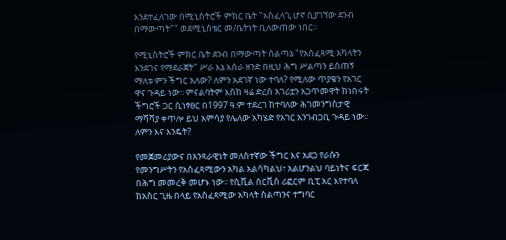እንደተፈለገው በሚኒስትሮች ምክር ቤት "አስፈላጊ ሆኖ ሲያገኘው ደንብ በማውጣት"" ወደሚኒስቴር መ/ቤትነት ቢለውጠው ነበር፡፡

የሚኒስትሮች ምክር ቤት ደንብ በማውጣት ስልጣኔ "የአስፈጻሚ አካላትን እንደገና የማደራጀት" ሥራ እኔ እሰራ ዘንድ በዚህ ሕግ ሥልጣን ይሰጠኝ ማለቱ ምን ችግር አለው? ለምን አደገኛ ነው ተባለ? የሚለው ጥያቄን የአገር ዋና ጉዳይ ነው፡፡ ምናልባትም እስከ ዛሬ ድረስ አገሪቷን አጋጥመዋት ከነበሩት ችግሮች ጋር ሲነፃፀር በ1997 ዓ.ም ተደረገ ከተባለው ሕገመንግስታዊ ማሻሻያ ቀጥሎ ይህ አምሳያ የሌለው አካሄድ የአገር አንገብጋቢ ጉዳይ ነው፡፡ ለምን እና እንዴት?

የመጀመሪያውና በአንጻራዊነት መለስተኛው ችግር እና አደጋ የራሱን የመንግሥትን የአስፈጻሚውን አካል አልሳካልህ፣ አልሆንልህ ባይነትና ፍርጃ በሕግ መመረቅ መሆኑ ነው፡፡ የሲቪል ሰርቪስ ሪፎርም ቢፒ አር እየተባለ ከአስር ጊዜ በላይ የአስፈጻሚው አካላት ስልጣንና ተግባር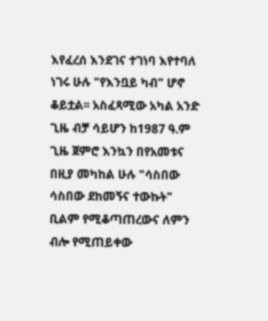እየፈረሰ እንደገና ተገነባ እየተባለ ነገሩ ሁሉ "የእንቧይ ካብ" ሆኖ ቆይቷል፡፡ አስፈጻሚው አካል አንድ ጊዜ ብቻ ሳይሆን ከ1987 ዓ.ም ጊዜ ጀምሮ እንኳን በየአመቱና በዚያ መካከል ሁሉ "ሳስበው ሳስበው ደከመኝና ተውኩት" ቢልም የሚቆጣጠረውና ለምን ብሎ የሚጠይቀው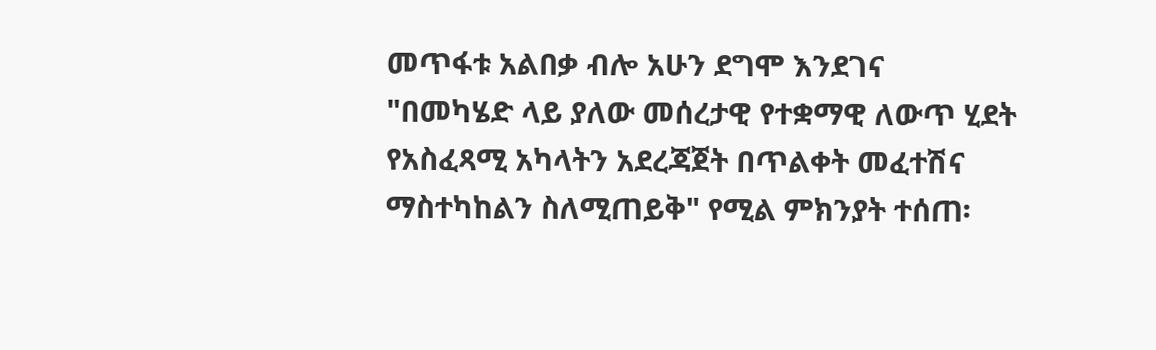መጥፋቱ አልበቃ ብሎ አሁን ደግሞ እንደገና "በመካሄድ ላይ ያለው መሰረታዊ የተቋማዊ ለውጥ ሂደት የአስፈጻሚ አካላትን አደረጃጀት በጥልቀት መፈተሽና ማስተካከልን ስለሚጠይቅ" የሚል ምክንያት ተሰጠ፡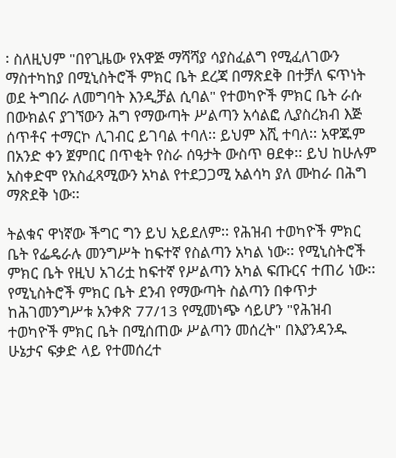፡ ስለዚህም "በየጊዜው የአዋጅ ማሻሻያ ሳያስፈልግ የሚፈለገውን ማስተካከያ በሚኒስትሮች ምክር ቤት ደረጃ በማጽደቅ በተቻለ ፍጥነት ወደ ትግበራ ለመግባት እንዲቻል ሲባል" የተወካዮች ምክር ቤት ራሱ በውክልና ያገኘውን ሕግ የማውጣት ሥልጣን አሳልፎ ሊያስረክብ እጅ ሰጥቶና ተማርኮ ሊገብር ይገባል ተባለ፡፡ ይህም እሺ ተባለ፡፡ አዋጁም በአንድ ቀን ጀምበር በጥቂት የስራ ሰዓታት ውስጥ ፀደቀ፡፡ ይህ ከሁሉም አስቀድሞ የአስፈጻሚውን አካል የተደጋጋሚ አልሳካ ያለ ሙከራ በሕግ ማጽደቅ ነው፡፡

ትልቁና ዋነኛው ችግር ግን ይህ አይደለም፡፡ የሕዝብ ተወካዮች ምክር ቤት የፌዴራሉ መንግሥት ከፍተኛ የስልጣን አካል ነው፡፡ የሚኒስትሮች ምክር ቤት የዚህ አገሪቷ ከፍተኛ የሥልጣን አካል ፍጡርና ተጠሪ ነው፡፡ የሚኒስትሮች ምክር ቤት ደንብ የማውጣት ስልጣን በቀጥታ ከሕገመንግሥቱ አንቀጽ 77/13 የሚመነጭ ሳይሆን "የሕዝብ ተወካዮች ምክር ቤት በሚሰጠው ሥልጣን መሰረት" በእያንዳንዱ ሁኔታና ፍቃድ ላይ የተመሰረተ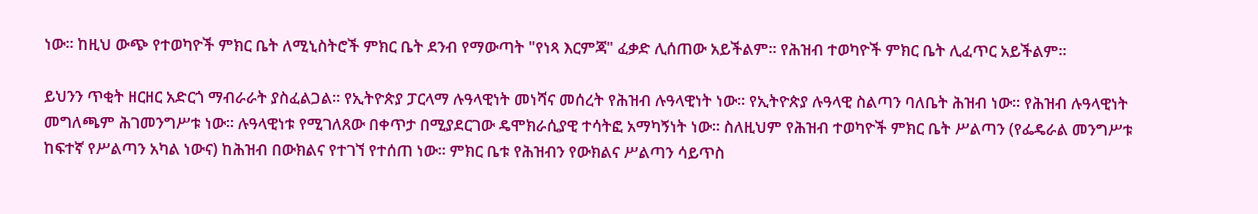ነው፡፡ ከዚህ ውጭ የተወካዮች ምክር ቤት ለሚኒስትሮች ምክር ቤት ደንብ የማውጣት "የነጻ እርምጃ" ፈቃድ ሊሰጠው አይችልም፡፡ የሕዝብ ተወካዮች ምክር ቤት ሊፈጥር አይችልም፡፡

ይህንን ጥቂት ዘርዘር አድርጎ ማብራራት ያስፈልጋል፡፡ የኢትዮጵያ ፓርላማ ሉዓላዊነት መነሻና መሰረት የሕዝብ ሉዓላዊነት ነው፡፡ የኢትዮጵያ ሉዓላዊ ስልጣን ባለቤት ሕዝብ ነው፡፡ የሕዝብ ሉዓላዊነት መግለጫም ሕገመንግሥቱ ነው፡፡ ሉዓላዊነቱ የሚገለጸው በቀጥታ በሚያደርገው ዴሞክራሲያዊ ተሳትፎ አማካኝነት ነው፡፡ ስለዚህም የሕዝብ ተወካዮች ምክር ቤት ሥልጣን (የፌዴራል መንግሥቱ ከፍተኛ የሥልጣን አካል ነውና) ከሕዝብ በውክልና የተገኘ የተሰጠ ነው፡፡ ምክር ቤቱ የሕዝብን የውክልና ሥልጣን ሳይጥስ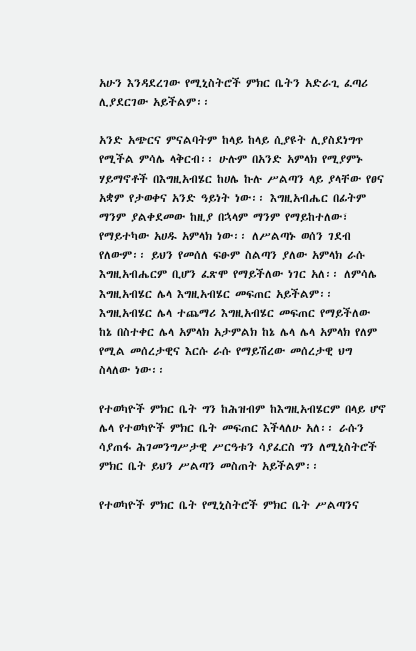አሁን እንዳደረገው የሚኒስትሮች ምክር ቤትን አድራጊ ፈጣሪ ሊያደርገው አይችልም፡፡

አንድ አጭርና ምናልባትም ከላይ ከላይ ሲያዩት ሊያስደነግጥ የሚችል ምሳሌ ላቅርብ፡፡ ሁሉም በአንድ አምላክ የሚያምኑ ሃይማኖቶች በእግዚአብሄር ከሀሌ ኩሉ ሥልጣን ላይ ያላቸው የፀና አቋም የታወቀና አንድ ዓይነት ነው፡፡ እግዚአብሔር በፊትም ማንም ያልቀደመው ከዚያ በኋላም ማንም የማይከተለው፣ የማይተካው አሀዱ አምላክ ነው፡፡ ለሥልጣኑ ወሰን ገደብ የለውም፡፡ ይህን የመሰለ ፍፁም ስልጣን ያለው አምላክ ራሱ እግዚአብሔርም ቢሆን ፈጽሞ የማይችለው ነገር አለ፡፡ ለምሳሌ እግዚአብሄር ሌላ እግዚአብሄር መፍጠር አይችልም፡፡ እግዚአብሄር ሌላ ተጨማሪ እግዚአብሄር መፍጠር የማይችለው ከኔ በስተቀር ሌላ አምላክ አታምልክ ከኔ ሌላ ሌላ አምላክ የለም የሚል መሰረታዊና እርሱ ራሱ የማይሽረው መሰረታዊ ህግ ስላለው ነው፡፡

የተወካዮች ምክር ቤት ግን ከሕዝብም ከእግዚአብሄርም በላይ ሆኖ ሌላ የተወካዮች ምክር ቤት መፍጠር እችላለሁ አለ፡፡ ራሱን ሳያጠፋ ሕገመንግሥታዊ ሥርዓቱን ሳያፈርስ ግን ለሚኒስትሮች ምክር ቤት ይህን ሥልጣን መስጠት አይችልም፡፡

የተወካዮች ምክር ቤት የሚኒስትሮች ምክር ቤት ሥልጣንና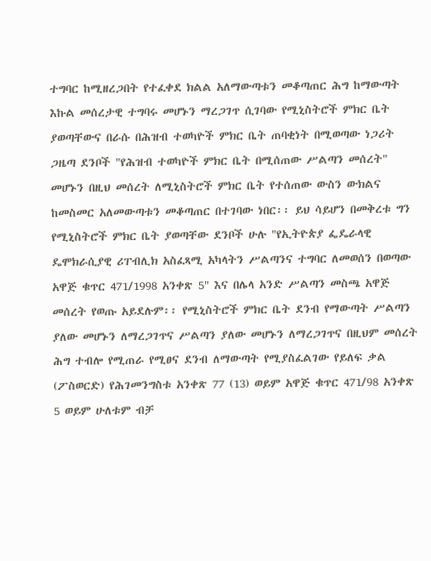ተግባር ከሚዘረጋበት የተፈቀደ ክልል አለማውጣቱን መቆጣጠር ሕግ ከማውጣት እኩል መሰረታዊ ተግባሩ መሆኑን ማረጋገጥ ሲገባው የሚኒስትሮች ምክር ቤት ያወጣቸውና በራሱ በሕዝብ ተወካዮች ምክር ቤት ጠባቂነት በሚወጣው ነጋሪት ጋዜጣ ደንቦች "የሕዝብ ተወካዮች ምክር ቤት በሚሰጠው ሥልጣን መሰረት" መሆኑን በዚህ መሰረት ለሚኒስትሮች ምክር ቤት የተሰጠው ውስን ውክልና ከመስመር አለመውጣቱን መቆጣጠር በተገባው ነበር፡፡ ይህ ሳይሆን በመቅረቱ ግን የሚኒስትሮች ምክር ቤት ያወጣቸው ደንቦች ሁሉ "የኢትዮጵያ ፌዴራላዊ ዴሞክራሲያዊ ሪፐብሊክ አስፈጻሚ አካላትን ሥልጣንና ተግባር ለመወሰን በወጣው አዋጅ ቁጥር 471/1998 አንቀጽ 5" እና በሌላ አንድ ሥልጣን መስጫ አዋጅ መሰረት የወጡ አይደሉም፡፡ የሚኒስትሮች ምክር ቤት ደንብ የማውጣት ሥልጣን ያለው መሆኑን ለማረጋገጥና ሥልጣን ያለው መሆኑን ለማረጋገጥና በዚህም መሰረት ሕግ ተብሎ የሚጠራ የሚፀና ደንብ ለማውጣት የሚያስፈልገው የይለፍ ቃል (ፖስወርድ) የሕገመንግስቱ አንቀጽ 77 (13) ወይም አዋጅ ቁጥር 471/98 አንቀጽ 5 ወይም ሁለቱም ብቻ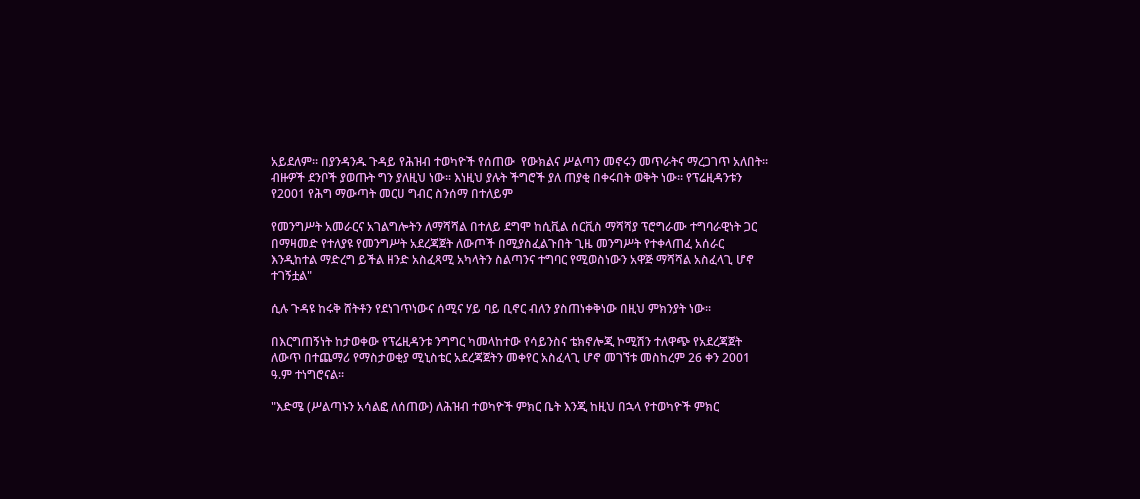አይደለም፡፡ በያንዳንዱ ጉዳይ የሕዝብ ተወካዮች የሰጠው  የውክልና ሥልጣን መኖሩን መጥራትና ማረጋገጥ አለበት፡፡ ብዙዎች ደንቦች ያወጡት ግን ያለዚህ ነው፡፡ እነዚህ ያሉት ችግሮች ያለ ጠያቂ በቀሩበት ወቅት ነው፡፡ የፕሬዚዳንቱን የ2001 የሕግ ማውጣት መርሀ ግብር ስንሰማ በተለይም

የመንግሥት አመራርና አገልግሎትን ለማሻሻል በተለይ ደግሞ ከሲቪል ሰርቪስ ማሻሻያ ፕሮግራሙ ተግባራዊነት ጋር በማዛመድ የተለያዩ የመንግሥት አደረጃጀት ለውጦች በሚያስፈልጉበት ጊዜ መንግሥት የተቀላጠፈ አሰራር እንዲከተል ማድረግ ይችል ዘንድ አስፈጻሚ አካላትን ስልጣንና ተግባር የሚወስነውን አዋጅ ማሻሻል አስፈላጊ ሆኖ ተገኝቷል"

ሲሉ ጉዳዩ ከሩቅ ሸትቶን የደነገጥነውና ሰሚና ሃይ ባይ ቢኖር ብለን ያስጠነቀቅነው በዚህ ምክንያት ነው፡፡

በእርግጠኝነት ከታወቀው የፕሬዚዳንቱ ንግግር ካመላከተው የሳይንስና ቴክኖሎጂ ኮሚሽን ተለዋጭ የአደረጃጀት ለውጥ በተጨማሪ የማስታወቂያ ሚኒስቴር አደረጃጀትን መቀየር አስፈላጊ ሆኖ መገኘቱ መስከረም 26 ቀን 2001 ዓ.ም ተነግሮናል፡፡

"እድሜ (ሥልጣኑን አሳልፎ ለሰጠው) ለሕዝብ ተወካዮች ምክር ቤት እንጂ ከዚህ በኋላ የተወካዮች ምክር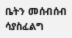ቤትን መሰብሰብ ሳያስፈልግ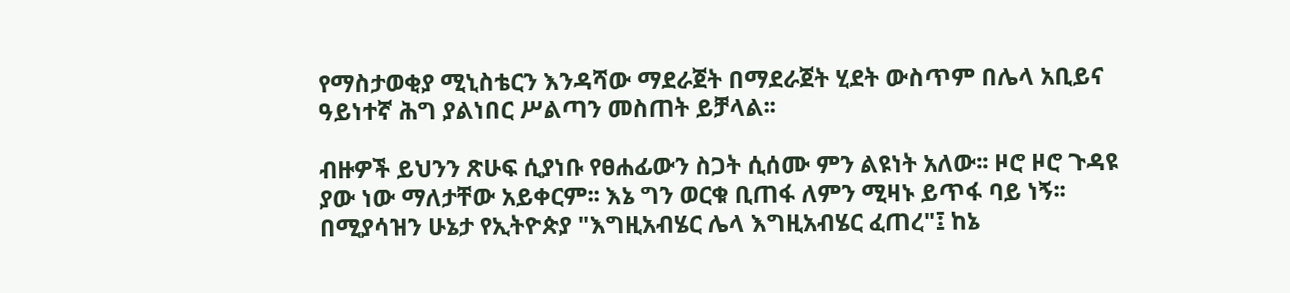የማስታወቂያ ሚኒስቴርን እንዳሻው ማደራጀት በማደራጀት ሂደት ውስጥም በሌላ አቢይና ዓይነተኛ ሕግ ያልነበር ሥልጣን መስጠት ይቻላል፡፡

ብዙዎች ይህንን ጽሁፍ ሲያነቡ የፀሐፊውን ስጋት ሲሰሙ ምን ልዩነት አለው፡፡ ዞሮ ዞሮ ጉዳዩ ያው ነው ማለታቸው አይቀርም፡፡ እኔ ግን ወርቁ ቢጠፋ ለምን ሚዛኑ ይጥፋ ባይ ነኝ፡፡ በሚያሳዝን ሁኔታ የኢትዮጵያ "እግዚአብሄር ሌላ እግዚአብሄር ፈጠረ"፤ ከኔ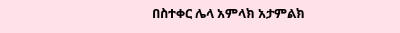በስተቀር ሌላ አምላክ አታምልክ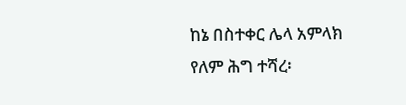ከኔ በስተቀር ሌላ አምላክ የለም ሕግ ተሻረ፡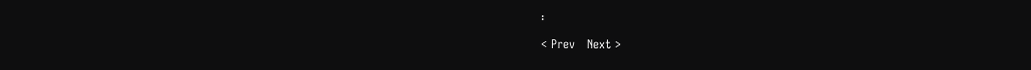፡

< Prev   Next >